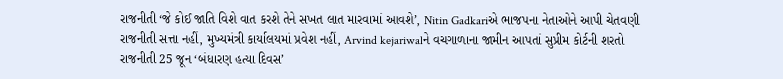રાજનીતી ‘જે કોઈ જાતિ વિશે વાત કરશે તેને સખત લાત મારવામાં આવશે’, Nitin Gadkariએ ભાજપના નેતાઓને આપી ચેતવણી
રાજનીતી સત્તા નહીં, મુખ્યમંત્રી કાર્યાલયમાં પ્રવેશ નહીં, Arvind kejariwalને વચગાળાના જામીન આપતાં સુપ્રીમ કોર્ટની શરતો
રાજનીતી 25 જૂન ‘બંધારણ હત્યા દિવસ’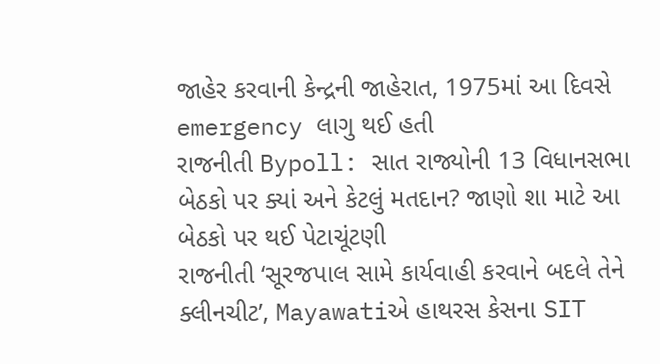જાહેર કરવાની કેન્દ્રની જાહેરાત, 1975માં આ દિવસે emergency લાગુ થઈ હતી
રાજનીતી Bypoll: સાત રાજ્યોની 13 વિધાનસભા બેઠકો પર ક્યાં અને કેટલું મતદાન? જાણો શા માટે આ બેઠકો પર થઈ પેટાચૂંટણી
રાજનીતી ‘સૂરજપાલ સામે કાર્યવાહી કરવાને બદલે તેને ક્લીનચીટ’, Mayawatiએ હાથરસ કેસના SIT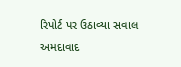રિપોર્ટ પર ઉઠાવ્યા સવાલ
અમદાવાદ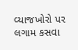વ્યાજખોરો પર લગામ કસવા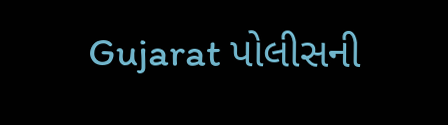Gujarat પોલીસની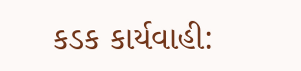કડક કાર્યવાહી: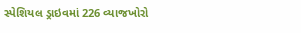સ્પેશિયલ ડ્રાઇવમાં 226 વ્યાજખોરો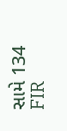સામે 134 FIR